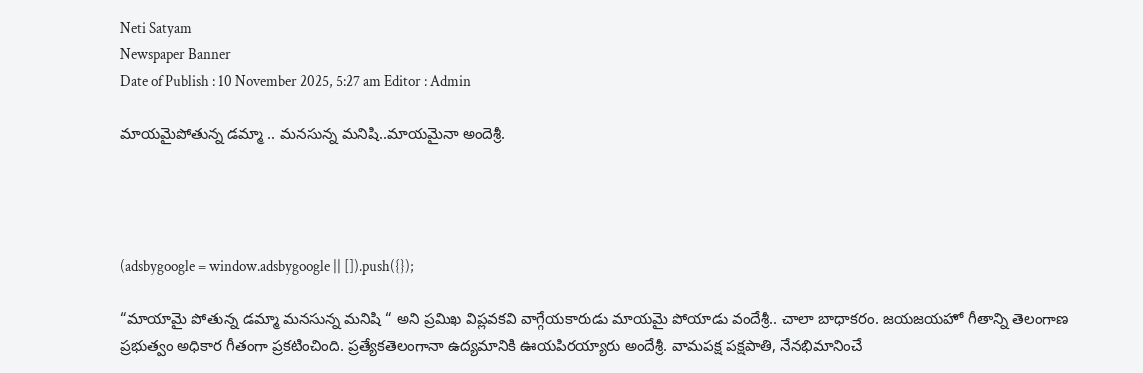Neti Satyam
Newspaper Banner
Date of Publish : 10 November 2025, 5:27 am Editor : Admin

మాయమైపోతున్న డమ్మా .. మనసున్న మనిషి..మాయమైనా అందెశ్రీ.




(adsbygoogle = window.adsbygoogle || []).push({});

“మాయామై పోతున్న డమ్మా మనసున్న మనిషి “ అని ప్రమిఖ విప్లవకవి వాగ్గేయకారుడు మాయమై పోయాడు వందేశ్రీ.. చాలా బాధాకరం. జయజయహో గీతాన్ని తెలంగాణ ప్రభుత్వం అధికార గీతంగా ప్రకటించింది. ప్రత్యేకతెలంగానా ఉద్యమానికి ఊయపిరయ్యారు అందేశ్రీ. వామపక్ష పక్షపాతి, నేనభిమానించే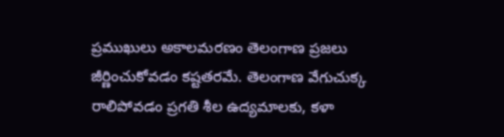ప్రముఖులు అకాలమరణం తెలంగాణ ప్రజలు జీర్ణించుకోవడం కష్టతరమే. తెలంగాణ వేగుచుక్క రాలిపోవడం ప్రగతి శీల ఉద్యమాలకు, కళా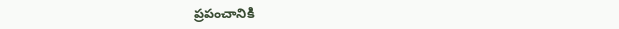ప్రపంచానికి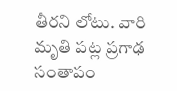తీరని లోటు. వారి మృతి పట్ల ప్రగాఢ సంతాపం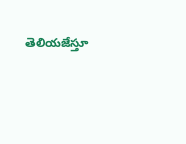తెలియజేస్తూ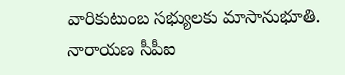వారికుటుంబ సభ్యులకు మాసానుభూతి.
నారాయణ సీపీఐ